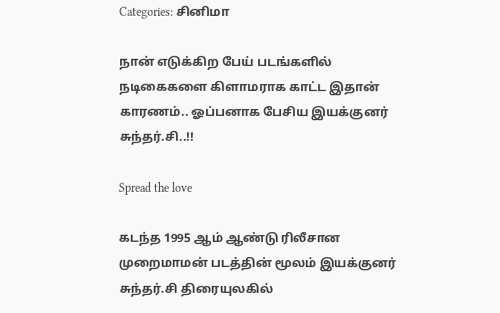Categories: சினிமா

நான் எடுக்கிற பேய் படங்களில் நடிகைகளை கிளாமராக காட்ட இதான் காரணம்.. ஓப்பனாக பேசிய இயக்குனர் சுந்தர்.சி..!!

Spread the love

கடந்த 1995 ஆம் ஆண்டு ரிலீசான முறைமாமன் படத்தின் மூலம் இயக்குனர் சுந்தர்.சி திரையுலகில்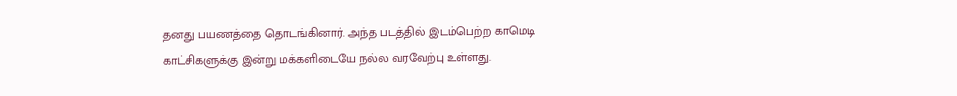தனது பயணத்தை தொடங்கினார். அந்த படத்தில் இடம்பெற்ற காமெடி காட்சிகளுக்கு இன்று மக்களிடையே நல்ல வரவேற்பு உள்ளது.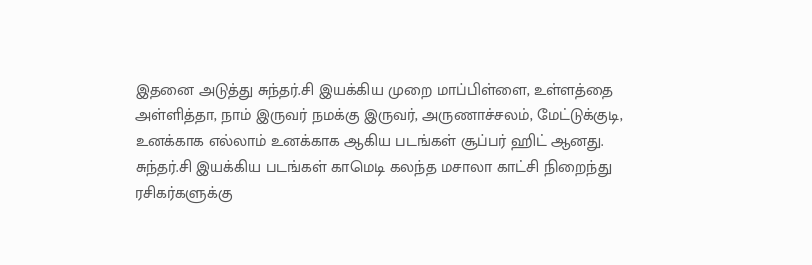இதனை அடுத்து சுந்தர்.சி இயக்கிய முறை மாப்பிள்ளை, உள்ளத்தை அள்ளித்தா, நாம் இருவர் நமக்கு இருவர், அருணாச்சலம், மேட்டுக்குடி, உனக்காக எல்லாம் உனக்காக ஆகிய படங்கள் சூப்பர் ஹிட் ஆனது. சுந்தர்.சி இயக்கிய படங்கள் காமெடி கலந்த மசாலா காட்சி நிறைந்து ரசிகர்களுக்கு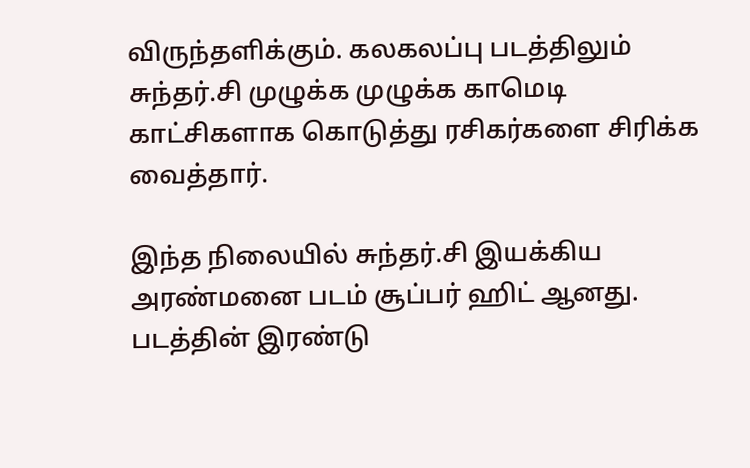விருந்தளிக்கும். கலகலப்பு படத்திலும் சுந்தர்.சி முழுக்க முழுக்க காமெடி காட்சிகளாக கொடுத்து ரசிகர்களை சிரிக்க வைத்தார்.

இந்த நிலையில் சுந்தர்.சி இயக்கிய அரண்மனை படம் சூப்பர் ஹிட் ஆனது. படத்தின் இரண்டு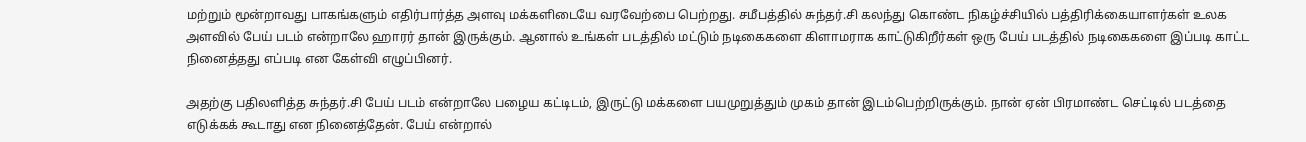மற்றும் மூன்றாவது பாகங்களும் எதிர்பார்த்த அளவு மக்களிடையே வரவேற்பை பெற்றது. சமீபத்தில் சுந்தர்.சி கலந்து கொண்ட நிகழ்ச்சியில் பத்திரிக்கையாளர்கள் உலக அளவில் பேய் படம் என்றாலே ஹாரர் தான் இருக்கும். ஆனால் உங்கள் படத்தில் மட்டும் நடிகைகளை கிளாமராக காட்டுகிறீர்கள் ஒரு பேய் படத்தில் நடிகைகளை இப்படி காட்ட நினைத்தது எப்படி என கேள்வி எழுப்பினர்.

அதற்கு பதிலளித்த சுந்தர்.சி பேய் படம் என்றாலே பழைய கட்டிடம், இருட்டு மக்களை பயமுறுத்தும் முகம் தான் இடம்பெற்றிருக்கும். நான் ஏன் பிரமாண்ட செட்டில் படத்தை எடுக்கக் கூடாது என நினைத்தேன். பேய் என்றால்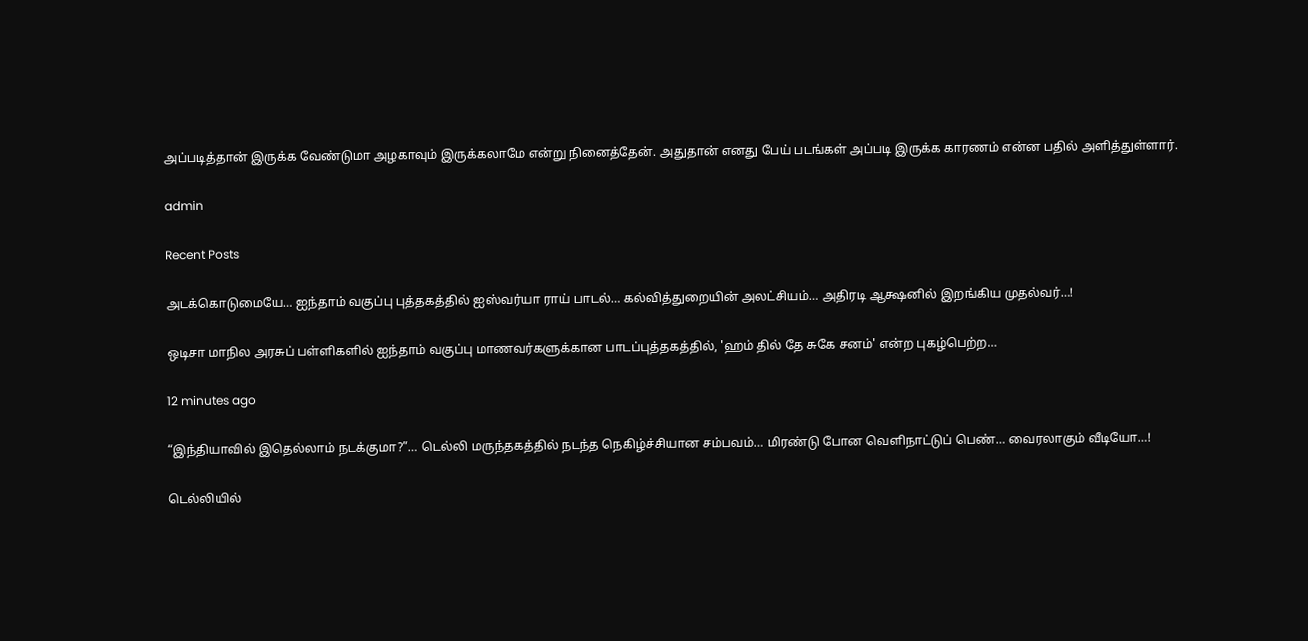அப்படித்தான் இருக்க வேண்டுமா அழகாவும் இருக்கலாமே என்று நினைத்தேன். அதுதான் எனது பேய் படங்கள் அப்படி இருக்க காரணம் என்ன பதில் அளித்துள்ளார்.

admin

Recent Posts

அடக்கொடுமையே… ஐந்தாம் வகுப்பு புத்தகத்தில் ஐஸ்வர்யா ராய் பாடல்… கல்வித்துறையின் அலட்சியம்… அதிரடி ஆக்ஷனில் இறங்கிய முதல்வர்…!

ஒடிசா மாநில அரசுப் பள்ளிகளில் ஐந்தாம் வகுப்பு மாணவர்களுக்கான பாடப்புத்தகத்தில், 'ஹம் தில் தே சுகே சனம்' என்ற புகழ்பெற்ற…

12 minutes ago

“இந்தியாவில் இதெல்லாம் நடக்குமா?”… டெல்லி மருந்தகத்தில் நடந்த நெகிழ்ச்சியான சம்பவம்… மிரண்டு போன வெளிநாட்டுப் பெண்… வைரலாகும் வீடியோ…!

டெல்லியில்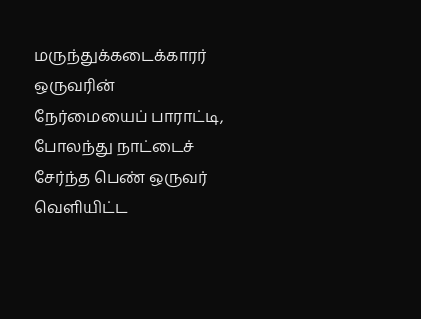மருந்துக்கடைக்காரர் ஒருவரின் நேர்மையைப் பாராட்டி, போலந்து நாட்டைச் சேர்ந்த பெண் ஒருவர் வெளியிட்ட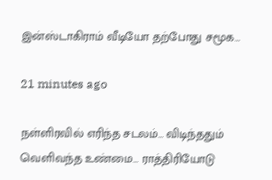இன்ஸ்டாகிராம் வீடியோ தற்போது சமூக…

21 minutes ago

நள்ளிரவில் எரிந்த சடலம்… விடிந்ததும் வெளிவந்த உண்மை… ராத்திரியோடு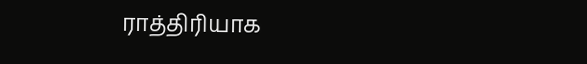ராத்திரியாக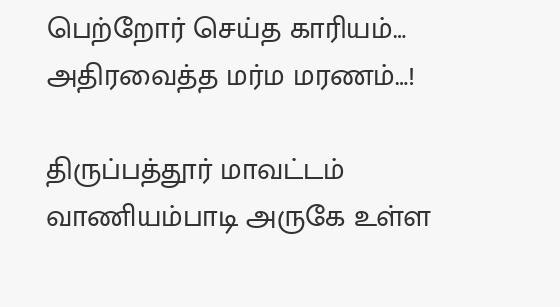பெற்றோர் செய்த காரியம்… அதிரவைத்த மர்ம மரணம்…!

திருப்பத்தூர் மாவட்டம் வாணியம்பாடி அருகே உள்ள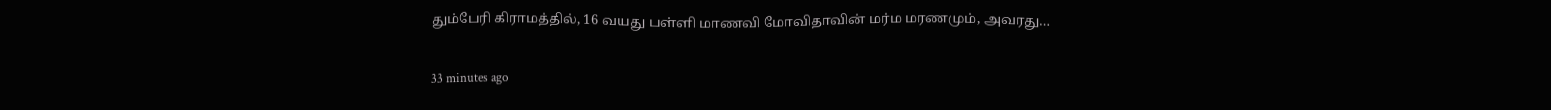தும்பேரி கிராமத்தில், 16 வயது பள்ளி மாணவி மோவிதாவின் மர்ம மரணமும், அவரது…

33 minutes ago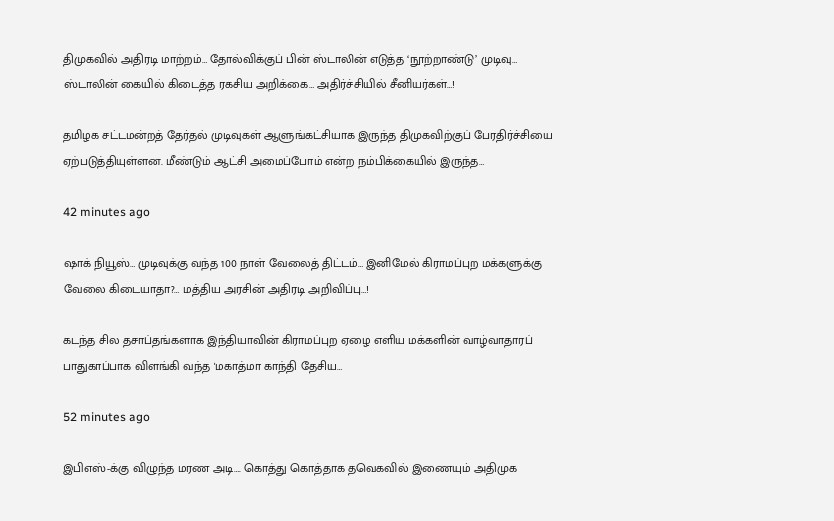திமுகவில் அதிரடி மாற்றம்… தோல்விக்குப் பின் ஸ்டாலின் எடுத்த ‘நூற்றாண்டு’ முடிவு… ஸ்டாலின் கையில் கிடைத்த ரகசிய அறிக்கை… அதிர்ச்சியில் சீனியர்கள்…!

தமிழக சட்டமன்றத் தேர்தல் முடிவுகள் ஆளுங்கட்சியாக இருந்த திமுகவிற்குப் பேரதிர்ச்சியை ஏற்படுத்தியுள்ளன. மீண்டும் ஆட்சி அமைப்போம் என்ற நம்பிக்கையில் இருந்த…

42 minutes ago

ஷாக் நியூஸ்… முடிவுக்கு வந்த 100 நாள் வேலைத் திட்டம்… இனிமேல் கிராமப்புற மக்களுக்கு வேலை கிடையாதா?… மத்திய அரசின் அதிரடி அறிவிப்பு…!

கடந்த சில தசாப்தங்களாக இந்தியாவின் கிராமப்புற ஏழை எளிய மக்களின் வாழ்வாதாரப் பாதுகாப்பாக விளங்கி வந்த 'மகாத்மா காந்தி தேசிய…

52 minutes ago

இபிஎஸ்-க்கு விழுந்த மரண அடி…. கொத்து கொத்தாக தவெகவில் இணையும் அதிமுக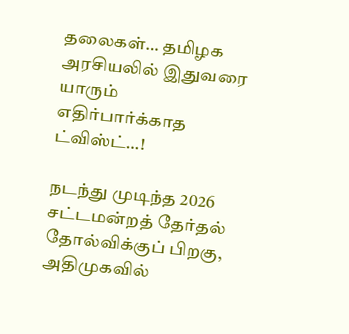தலைகள்… தமிழக அரசியலில் இதுவரை யாரும் எதிர்பார்க்காத ட்விஸ்ட்…!

நடந்து முடிந்த 2026 சட்டமன்றத் தேர்தல் தோல்விக்குப் பிறகு, அதிமுகவில்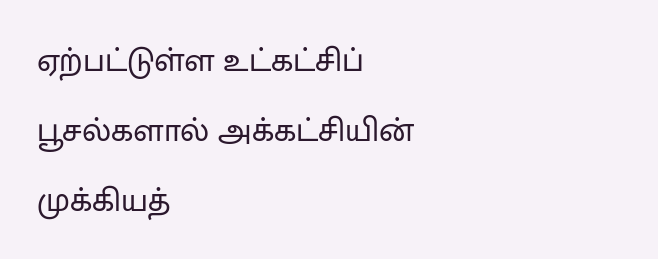ஏற்பட்டுள்ள உட்கட்சிப் பூசல்களால் அக்கட்சியின் முக்கியத்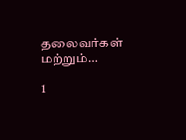தலைவர்கள் மற்றும்…

1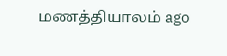மணத்தியாலம் ago